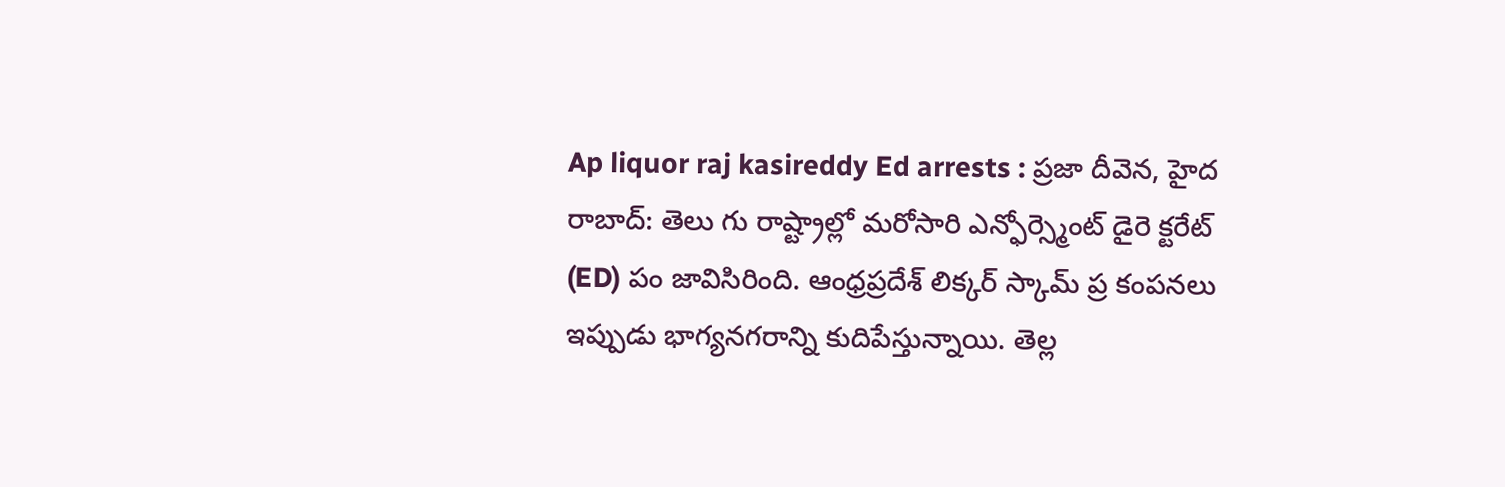Ap liquor raj kasireddy Ed arrests : ప్రజా దీవెన, హైద రాబాద్: తెలు గు రాష్ట్రాల్లో మరోసారి ఎన్ఫోర్స్మెంట్ డైరె క్టరేట్ (ED) పం జావిసిరింది. ఆంధ్రప్రదేశ్ లిక్కర్ స్కామ్ ప్ర కంపనలు ఇప్పుడు భాగ్యనగరాన్ని కుదిపేస్తున్నాయి. తెల్ల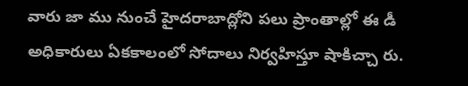వారు జా ము నుంచే హైదరాబాద్లోని పలు ప్రాంతాల్లో ఈ డీ అధికారులు ఏకకాలంలో సోదాలు నిర్వహిస్తూ షాకిచ్చా రు.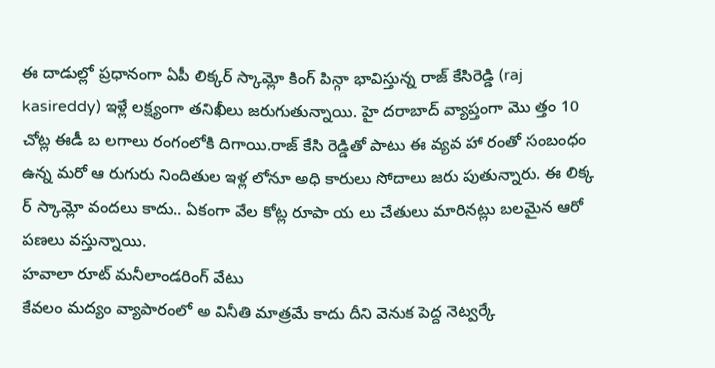ఈ దాడుల్లో ప్రధానంగా ఏపీ లిక్కర్ స్కామ్లో కింగ్ పిన్గా భావిస్తున్న రాజ్ కేసిరెడ్డి (raj kasireddy) ఇళ్లే లక్ష్యంగా తనిఖీలు జరుగుతున్నాయి. హై దరాబాద్ వ్యాప్తంగా మొ త్తం 10 చోట్ల ఈడీ బ లగాలు రంగంలోకి దిగాయి.రాజ్ కేసి రెడ్డితో పాటు ఈ వ్యవ హా రంతో సంబంధం ఉన్న మరో ఆ రుగురు నిందితుల ఇళ్ల లోనూ అధి కారులు సోదాలు జరు పుతున్నారు. ఈ లిక్క ర్ స్కామ్లో వందలు కాదు.. ఏకంగా వేల కోట్ల రూపా య లు చేతులు మారినట్లు బలమైన ఆరో పణలు వస్తున్నాయి.
హవాలా రూట్ మనీలాండరింగ్ వేటు
కేవలం మద్యం వ్యాపారంలో అ వినీతి మాత్రమే కాదు దీని వెనుక పెద్ద నెట్వర్కే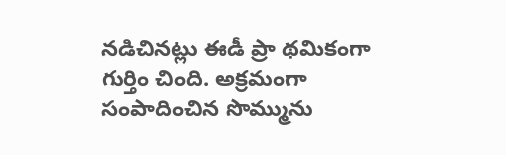నడిచినట్లు ఈడీ ప్రా థమికంగా గుర్తిం చింది. అక్రమంగా సంపాదించిన సొమ్మును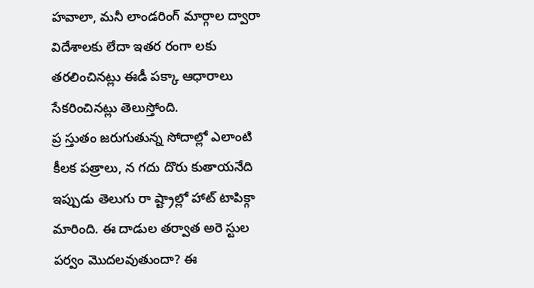హవాలా, మనీ లాండరింగ్ మార్గాల ద్వారా విదేశాలకు లేదా ఇతర రంగా లకు తరలించినట్లు ఈడీ పక్కా ఆధారాలు సేకరించినట్లు తెలుస్తోంది.
ప్ర స్తుతం జరుగుతున్న సోదాల్లో ఎలాంటి కీలక పత్రాలు, న గదు దొరు కుతాయనేది ఇప్పుడు తెలుగు రా ష్ట్రాల్లో హాట్ టాపిక్గా మారింది. ఈ దాడుల తర్వాత అరె స్టుల పర్వం మొదలవుతుందా? ఈ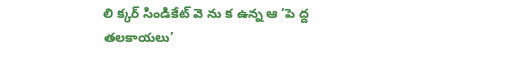లి క్కర్ సిండికేట్ వె ను క ఉన్న ఆ ‘పె ద్ద తలకాయలు’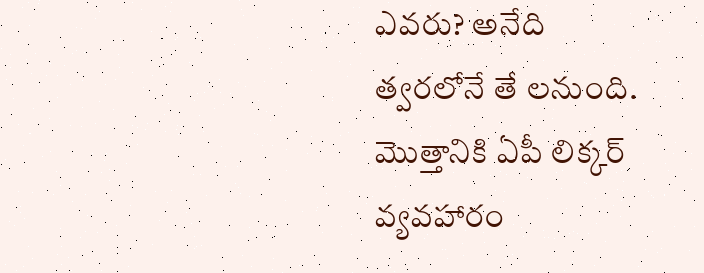ఎవరు? అనేది త్వరలోనే తే లనుంది. మొత్తానికి ఏపీ లిక్కర్ వ్యవహారం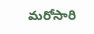మరోసారి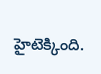హైటెక్కింది.